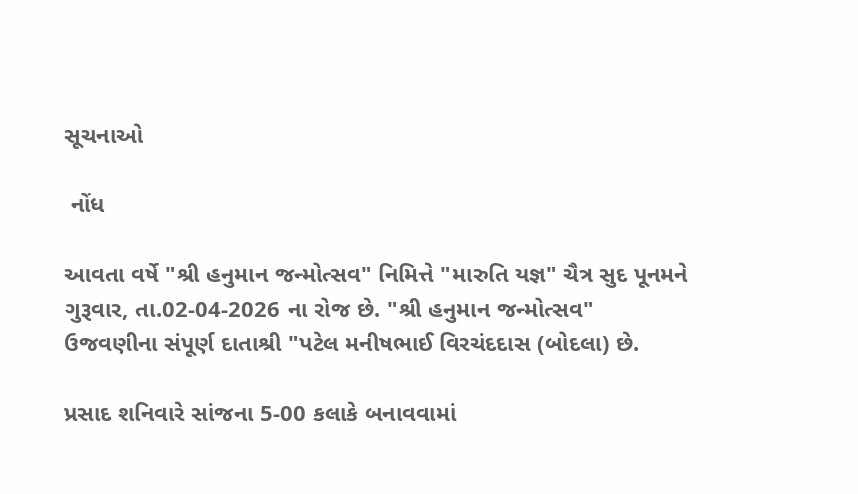સૂચનાઓ

 નોંધ

આવતા વર્ષે "શ્રી હનુમાન જન્મોત્સવ" નિમિત્તે "મારુતિ યજ્ઞ" ચૈત્ર સુદ પૂનમને ગુરૂવાર, તા.02-04-2026 ના રોજ છે. "શ્રી હનુમાન જન્મોત્સવ" ઉજવણીના સંપૂર્ણ દાતાશ્રી "પટેલ મનીષભાઈ વિરચંદદાસ (બોદલા) છે.

પ્રસાદ શનિવારે સાંજના 5-00 કલાકે બનાવવામાં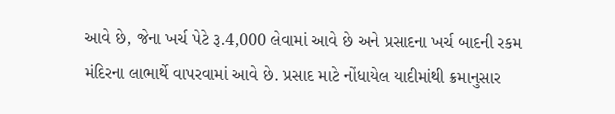આવે છે, જેના ખર્ચ પેટે રૂ.4,000 લેવામાં આવે છે અને પ્રસાદના ખર્ચ બાદની રકમ મંદિરના લાભાર્થે વાપરવામાં આવે છે. પ્રસાદ માટે નોંધાયેલ યાદીમાંથી ક્રમાનુસાર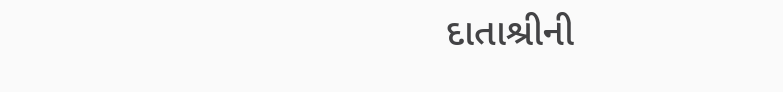દાતાશ્રીની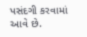પસંદગી કરવામાં આવે છે.